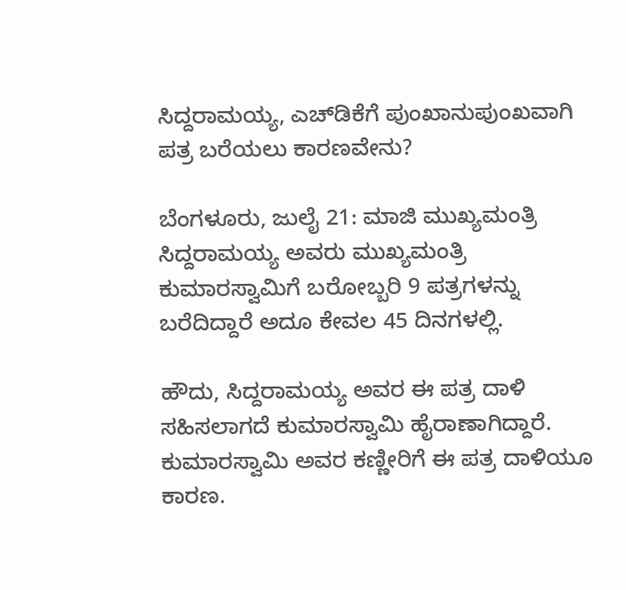ಸಿದ್ದರಾಮಯ್ಯ, ಎಚ್‌ಡಿಕೆಗೆ ಪುಂಖಾನುಪುಂಖವಾಗಿ ಪತ್ರ ಬರೆಯಲು ಕಾರಣವೇನು?

ಬೆಂಗಳೂರು, ಜುಲೈ 21: ಮಾಜಿ ಮುಖ್ಯಮಂತ್ರಿ ಸಿದ್ದರಾಮಯ್ಯ ಅವರು ಮುಖ್ಯಮಂತ್ರಿ ಕುಮಾರಸ್ವಾಮಿಗೆ ಬರೋಬ್ಬರಿ 9 ಪತ್ರಗಳನ್ನು ಬರೆದಿದ್ದಾರೆ ಅದೂ ಕೇವಲ 45 ದಿನಗಳಲ್ಲಿ.

ಹೌದು, ಸಿದ್ದರಾಮಯ್ಯ ಅವರ ಈ ಪತ್ರ ದಾಳಿ ಸಹಿಸಲಾಗದೆ ಕುಮಾರಸ್ವಾಮಿ ಹೈರಾಣಾಗಿದ್ದಾರೆ. ಕುಮಾರಸ್ವಾಮಿ ಅವರ ಕಣ್ಣೀರಿಗೆ ಈ ಪತ್ರ ದಾಳಿಯೂ ಕಾರಣ.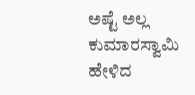ಅಷ್ಟೆ ಅಲ್ಲ ಕುಮಾರಸ್ವಾಮಿ ಹೇಳಿದ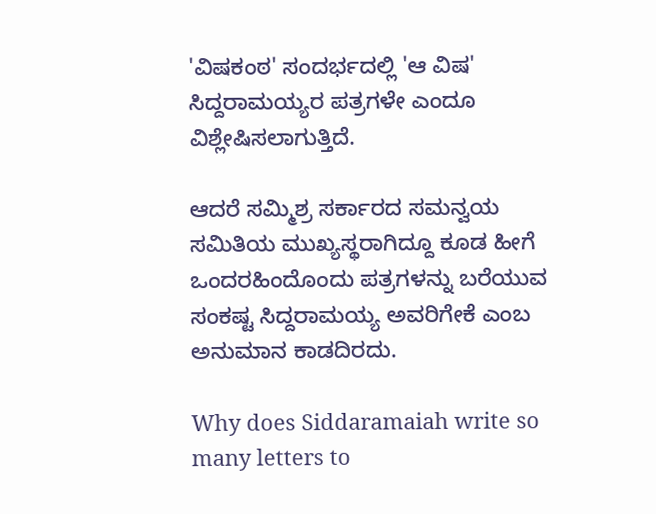'ವಿಷಕಂಠ' ಸಂದರ್ಭದಲ್ಲಿ 'ಆ ವಿಷ' ಸಿದ್ದರಾಮಯ್ಯರ ಪತ್ರಗಳೇ ಎಂದೂ ವಿಶ್ಲೇಷಿಸಲಾಗುತ್ತಿದೆ.

ಆದರೆ ಸಮ್ಮಿಶ್ರ ಸರ್ಕಾರದ ಸಮನ್ವಯ ಸಮಿತಿಯ ಮುಖ್ಯಸ್ಥರಾಗಿದ್ದೂ ಕೂಡ ಹೀಗೆ ಒಂದರಹಿಂದೊಂದು ಪತ್ರಗಳನ್ನು ಬರೆಯುವ ಸಂಕಷ್ಟ ಸಿದ್ದರಾಮಯ್ಯ ಅವರಿಗೇಕೆ ಎಂಬ ಅನುಮಾನ ಕಾಡದಿರದು.

Why does Siddaramaiah write so many letters to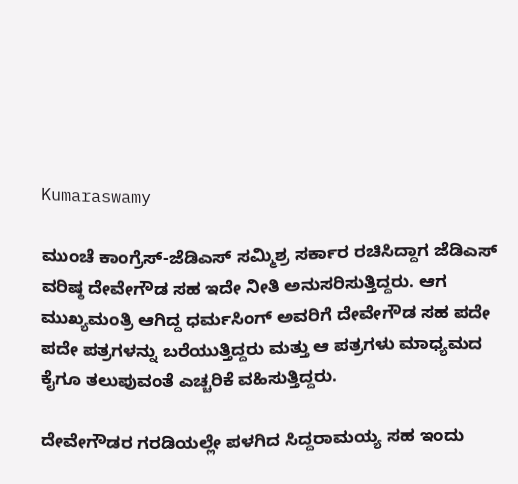Kumaraswamy

ಮುಂಚೆ ಕಾಂಗ್ರೆಸ್-ಜೆಡಿಎಸ್ ಸಮ್ಮಿಶ್ರ ಸರ್ಕಾರ ರಚಿಸಿದ್ದಾಗ ಜೆಡಿಎಸ್ ವರಿಷ್ಠ ದೇವೇಗೌಡ ಸಹ ಇದೇ ನೀತಿ ಅನುಸರಿಸುತ್ತಿದ್ದರು. ಆಗ ಮುಖ್ಯಮಂತ್ರಿ ಆಗಿದ್ದ ಧರ್ಮಸಿಂಗ್ ಅವರಿಗೆ ದೇವೇಗೌಡ ಸಹ ಪದೇ ಪದೇ ಪತ್ರಗಳನ್ನು ಬರೆಯುತ್ತಿದ್ದರು ಮತ್ತು ಆ ಪತ್ರಗಳು ಮಾಧ್ಯಮದ ಕೈಗೂ ತಲುಪುವಂತೆ ಎಚ್ಚರಿಕೆ ವಹಿಸುತ್ತಿದ್ದರು.

ದೇವೇಗೌಡರ ಗರಡಿಯಲ್ಲೇ ಪಳಗಿದ ಸಿದ್ದರಾಮಯ್ಯ ಸಹ ಇಂದು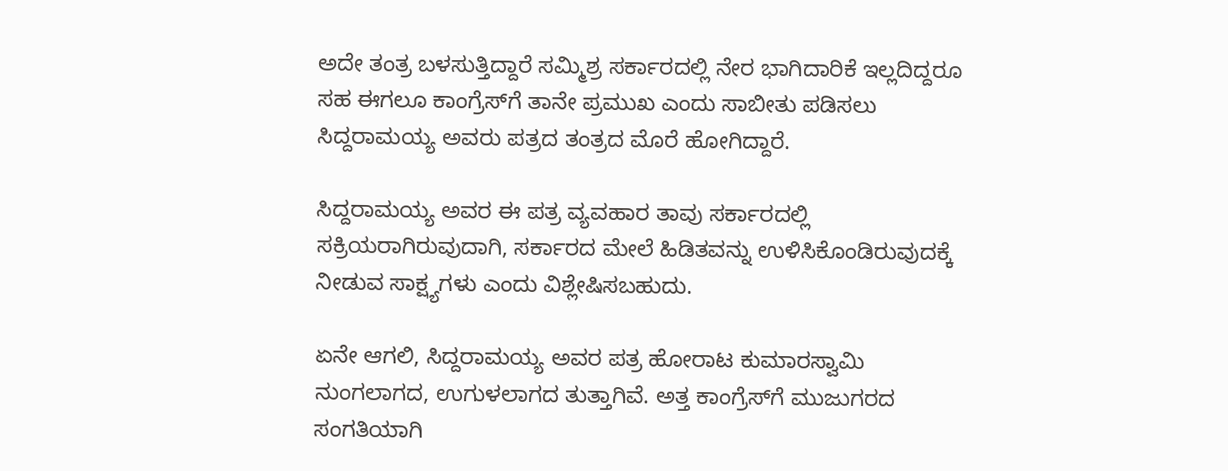ಅದೇ ತಂತ್ರ ಬಳಸುತ್ತಿದ್ದಾರೆ ಸಮ್ಮಿಶ್ರ ಸರ್ಕಾರದಲ್ಲಿ ನೇರ ಭಾಗಿದಾರಿಕೆ ಇಲ್ಲದಿದ್ದರೂ ಸಹ ಈಗಲೂ ಕಾಂಗ್ರೆಸ್‌ಗೆ ತಾನೇ ಪ್ರಮುಖ ಎಂದು ಸಾಬೀತು ಪಡಿಸಲು ಸಿದ್ದರಾಮಯ್ಯ ಅವರು ಪತ್ರದ ತಂತ್ರದ ಮೊರೆ ಹೋಗಿದ್ದಾರೆ.

ಸಿದ್ದರಾಮಯ್ಯ ಅವರ ಈ ಪತ್ರ ವ್ಯವಹಾರ ತಾವು ಸರ್ಕಾರದಲ್ಲಿ ಸಕ್ರಿಯರಾಗಿರುವುದಾಗಿ, ಸರ್ಕಾರದ ಮೇಲೆ ಹಿಡಿತವನ್ನು ಉಳಿಸಿಕೊಂಡಿರುವುದಕ್ಕೆ ನೀಡುವ ಸಾಕ್ಷ್ಯಗಳು ಎಂದು ವಿಶ್ಲೇಷಿಸಬಹುದು.

ಏನೇ ಆಗಲಿ, ಸಿದ್ದರಾಮಯ್ಯ ಅವರ ಪತ್ರ ಹೋರಾಟ ಕುಮಾರಸ್ವಾಮಿ ನುಂಗಲಾಗದ, ಉಗುಳಲಾಗದ ತುತ್ತಾಗಿವೆ. ಅತ್ತ ಕಾಂಗ್ರೆಸ್‌ಗೆ ಮುಜುಗರದ ಸಂಗತಿಯಾಗಿ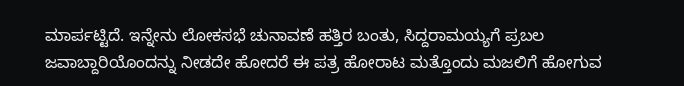ಮಾರ್ಪಟ್ಟಿದೆ. ಇನ್ನೇನು ಲೋಕಸಭೆ ಚುನಾವಣೆ ಹತ್ತಿರ ಬಂತು, ಸಿದ್ದರಾಮಯ್ಯಗೆ ಪ್ರಬಲ ಜವಾಬ್ದಾರಿಯೊಂದನ್ನು ನೀಡದೇ ಹೋದರೆ ಈ ಪತ್ರ ಹೋರಾಟ ಮತ್ತೊಂದು ಮಜಲಿಗೆ ಹೋಗುವ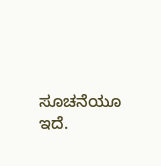ಸೂಚನೆಯೂ ಇದೆ.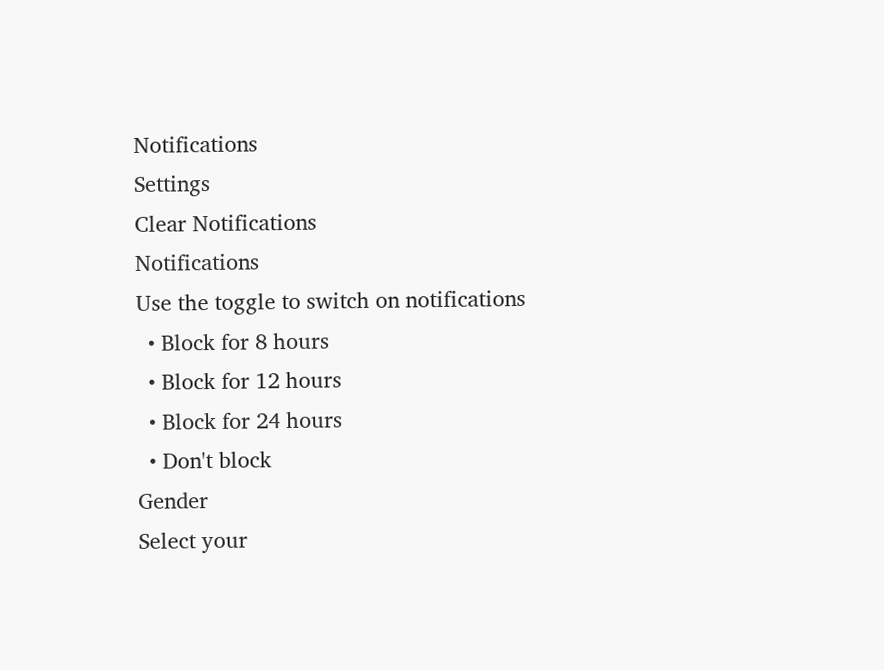Notifications
Settings
Clear Notifications
Notifications
Use the toggle to switch on notifications
  • Block for 8 hours
  • Block for 12 hours
  • Block for 24 hours
  • Don't block
Gender
Select your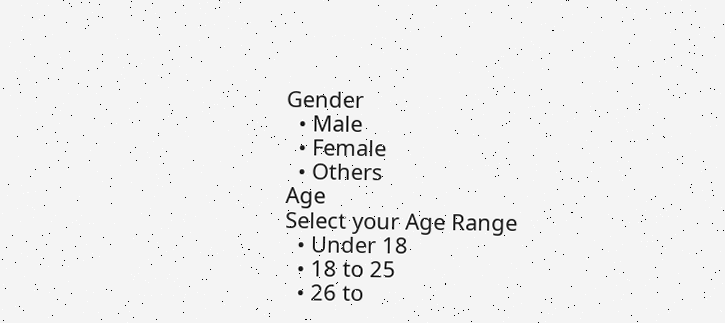Gender
  • Male
  • Female
  • Others
Age
Select your Age Range
  • Under 18
  • 18 to 25
  • 26 to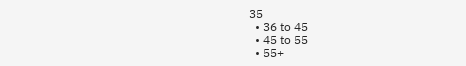35
  • 36 to 45
  • 45 to 55
  • 55+